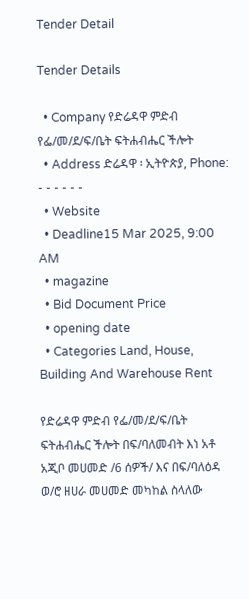Tender Detail

Tender Details

  • Company የድሬዳዋ ምድብ የፌ/መ/ደ/ፍ/ቤት ፍትሐብሔር ችሎት
  • Address ድሬዳዋ ፡ ኢትዮጵያ, Phone: - - - - - -
  • Website
  • Deadline15 Mar 2025, 9:00 AM
  • magazine
  • Bid Document Price
  • opening date
  • Categories Land, House, Building And Warehouse Rent

የድሬዳዋ ምድብ የፌ/መ/ደ/ፍ/ቤት ፍትሐብሔር ችሎት በፍ/ባለመብት እነ አቶ አጂቦ መሀመድ /6 ሰዎች/ እና በፍ/ባለዕዳ ወ/ሮ ዘሀራ መሀመድ መካከል ስላለው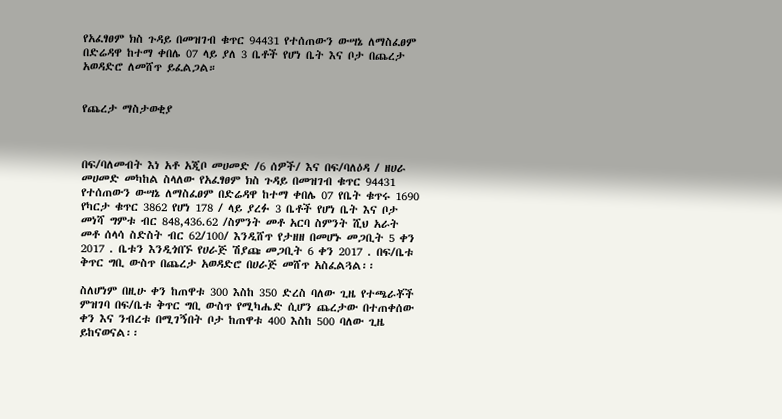የአፈፃፀም ክስ ጉዳይ በመዝገብ ቁጥር 94431 የተሰጠውን ውሣኔ ለማስፈፀም በድሬዳዋ ከተማ ቀበሌ 07 ላይ ያለ 3 ቤቶች የሆነ ቤት እና ቦታ በጨረታ አወዳድሮ ለመሸጥ ይፈልጋል።


የጨረታ ማስታወቂያ



በፍ/ባለመብት እነ አቶ አጂቦ መሀመድ /6 ሰዎች/ እና በፍ/ባለዕዳ / ዘሀራ መሀመድ መካከል ስላለው የአፈፃፀም ክስ ጉዳይ በመዝገብ ቁጥር 94431 የተሰጠውን ውሣኔ ለማስፈፀም በድሬዳዋ ከተማ ቀበሌ 07 የቤት ቁጥሩ 1690 የካርታ ቁጥር 3862 የሆነ 178 / ላይ ያረፉ 3 ቤቶች የሆነ ቤት እና ቦታ መነሻ ግምቱ ብር 848,436.62 /ስምንት መቶ አርባ ስምንት ሺህ አራት መቶ ሰላሳ ስድስት ብር 62/100/ እንዲሸጥ የታዘዘ በመሆኑ መጋቢት 5 ቀን 2017 . ቤቱን እንዲጎበኙ የሀራጅ ሽያጩ መጋቢት 6 ቀን 2017 . በፍ/ቤቱ ቅጥር ግቢ ውስጥ በጨረታ አወዳድሮ በሀራጅ መሸጥ አስፈልጓል፡፡

ስለሆነም በዚሁ ቀን ከጠዋቱ 300 እስከ 350 ድረስ ባለው ጊዜ የተጫራቾች ምዝገባ በፍ/ቤቱ ቅጥር ግቢ ውስጥ የሚካሔድ ሲሆን ጨረታው በተጠቀሰው ቀን እና ንብረቱ በሚገኝበት ቦታ ከጠዋቱ 400 እስከ 500 ባለው ጊዜ ይከናወናል፡፡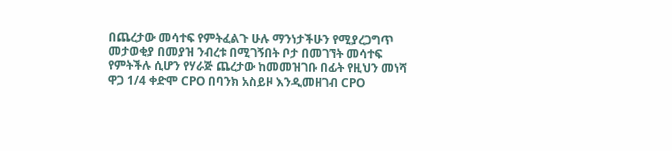በጨረታው መሳተፍ የምትፈልጉ ሁሉ ማንነታችሁን የሚያረጋግጥ መታወቂያ በመያዝ ንብረቱ በሚገኝበት ቦታ በመገኘት መሳተፍ የምትችሉ ሲሆን የሃራጅ ጨረታው ከመመዝገቡ በፊት የዚህን መነሻ ዋጋ 1/4 ቀድሞ CPO በባንክ አስይዞ እንዲመዘገብ CPO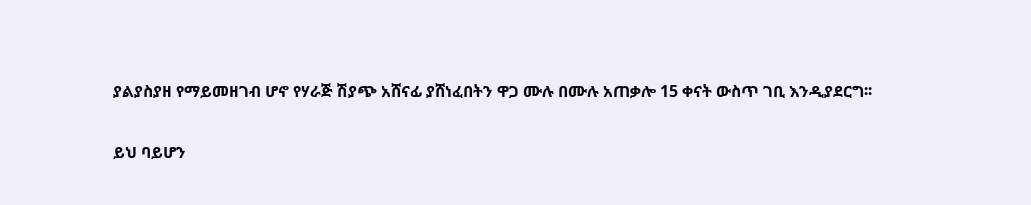ያልያስያዘ የማይመዘገብ ሆኖ የሃራጅ ሽያጭ አሸናፊ ያሸነፈበትን ዋጋ ሙሉ በሙሉ አጠቃሎ 15 ቀናት ውስጥ ገቢ እንዲያደርግ፡፡

ይህ ባይሆን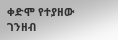ቀድሞ የተያዘው ገንዘብ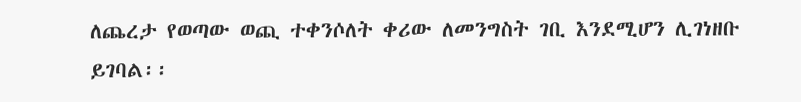ለጨረታ የወጣው ወጪ ተቀንሶለት ቀሪው ለመንግስት ገቢ እንደሚሆን ሊገነዘቡ ይገባል፡፡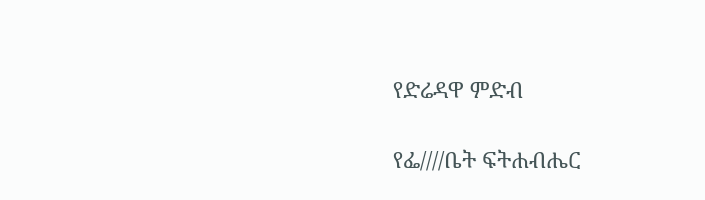የድሬዳዋ ምድብ

የፌ////ቤት ፍትሐብሔር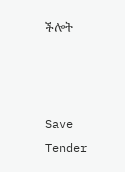ችሎት



Save Tender